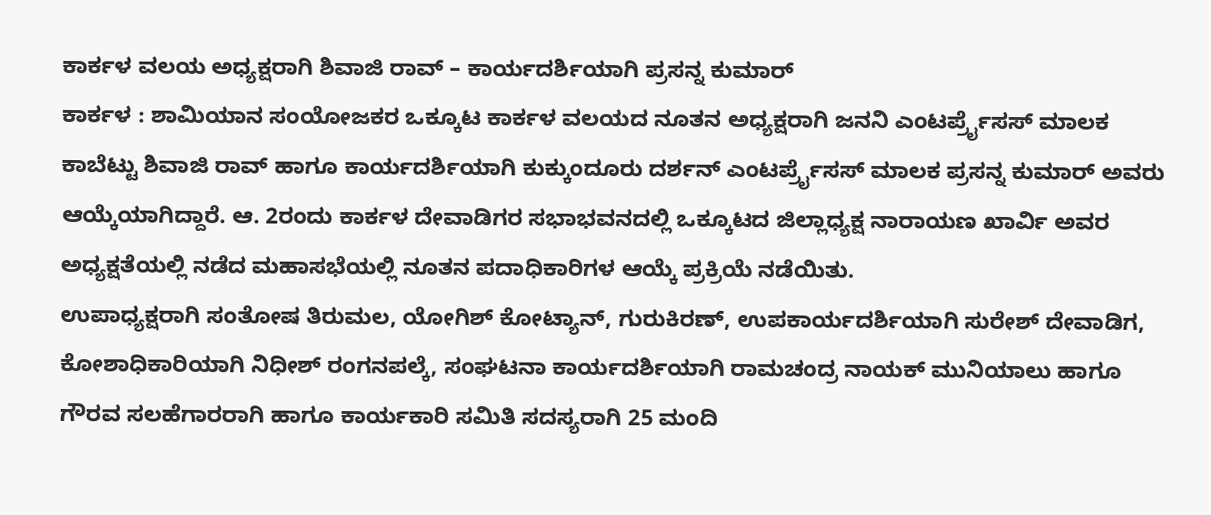ಕಾರ್ಕಳ ವಲಯ ಅಧ್ಯಕ್ಷರಾಗಿ ಶಿವಾಜಿ ರಾವ್ – ಕಾರ್ಯದರ್ಶಿಯಾಗಿ ಪ್ರಸನ್ನ ಕುಮಾರ್
ಕಾರ್ಕಳ : ಶಾಮಿಯಾನ ಸಂಯೋಜಕರ ಒಕ್ಕೂಟ ಕಾರ್ಕಳ ವಲಯದ ನೂತನ ಅಧ್ಯಕ್ಷರಾಗಿ ಜನನಿ ಎಂಟರ್ಪ್ರೈಸಸ್ ಮಾಲಕ ಕಾಬೆಟ್ಟು ಶಿವಾಜಿ ರಾವ್ ಹಾಗೂ ಕಾರ್ಯದರ್ಶಿಯಾಗಿ ಕುಕ್ಕುಂದೂರು ದರ್ಶನ್ ಎಂಟರ್ಪ್ರೈಸಸ್ ಮಾಲಕ ಪ್ರಸನ್ನ ಕುಮಾರ್ ಅವರು ಆಯ್ಕೆಯಾಗಿದ್ದಾರೆ. ಆ. 2ರಂದು ಕಾರ್ಕಳ ದೇವಾಡಿಗರ ಸಭಾಭವನದಲ್ಲಿ ಒಕ್ಕೂಟದ ಜಿಲ್ಲಾಧ್ಯಕ್ಷ ನಾರಾಯಣ ಖಾರ್ವಿ ಅವರ ಅಧ್ಯಕ್ಷತೆಯಲ್ಲಿ ನಡೆದ ಮಹಾಸಭೆಯಲ್ಲಿ ನೂತನ ಪದಾಧಿಕಾರಿಗಳ ಆಯ್ಕೆ ಪ್ರಕ್ರಿಯೆ ನಡೆಯಿತು.
ಉಪಾಧ್ಯಕ್ಷರಾಗಿ ಸಂತೋಷ ತಿರುಮಲ, ಯೋಗಿಶ್ ಕೋಟ್ಯಾನ್, ಗುರುಕಿರಣ್, ಉಪಕಾರ್ಯದರ್ಶಿಯಾಗಿ ಸುರೇಶ್ ದೇವಾಡಿಗ, ಕೋಶಾಧಿಕಾರಿಯಾಗಿ ನಿಧೀಶ್ ರಂಗನಪಲ್ಕೆ, ಸಂಘಟನಾ ಕಾರ್ಯದರ್ಶಿಯಾಗಿ ರಾಮಚಂದ್ರ ನಾಯಕ್ ಮುನಿಯಾಲು ಹಾಗೂ ಗೌರವ ಸಲಹೆಗಾರರಾಗಿ ಹಾಗೂ ಕಾರ್ಯಕಾರಿ ಸಮಿತಿ ಸದಸ್ಯರಾಗಿ 25 ಮಂದಿ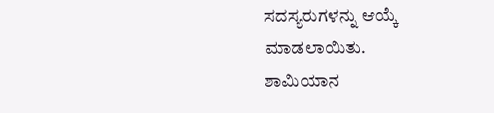ಸದಸ್ಯರುಗಳನ್ನು ಆಯ್ಕೆ ಮಾಡಲಾಯಿತು.
ಶಾಮಿಯಾನ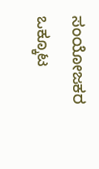ಸಂಯೋಜಕರ ಒಕ್ಕೂಟ